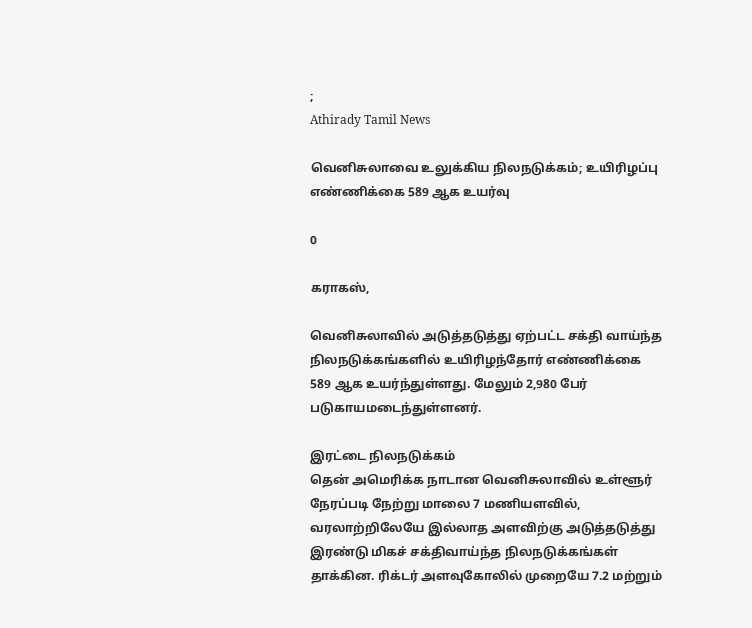;
Athirady Tamil News

வெனிசுலாவை உலுக்கிய நிலநடுக்கம்; உயிரிழப்பு எண்ணிக்கை 589 ஆக உயர்வு

0

கராகஸ்,

வெனிசுலாவில் அடுத்தடுத்து ஏற்பட்ட சக்தி வாய்ந்த நிலநடுக்கங்களில் உயிரிழந்தோர் எண்ணிக்கை 589 ஆக உயர்ந்துள்ளது. மேலும் 2,980 பேர் படுகாயமடைந்துள்ளனர்.

இரட்டை நிலநடுக்கம்
தென் அமெரிக்க நாடான வெனிசுலாவில் உள்ளூர் நேரப்படி நேற்று மாலை 7 மணியளவில், வரலாற்றிலேயே இல்லாத அளவிற்கு அடுத்தடுத்து இரண்டு மிகச் சக்திவாய்ந்த நிலநடுக்கங்கள் தாக்கின. ரிக்டர் அளவுகோலில் முறையே 7.2 மற்றும்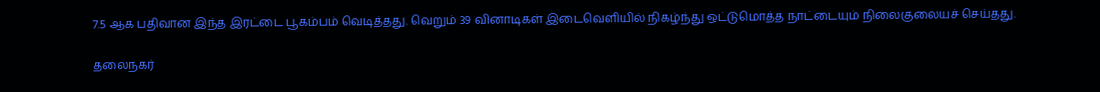7.5 ஆக பதிவான இந்த இரட்டை பூகம்பம் வெடித்தது. வெறும் 39 வினாடிகள் இடைவெளியில் நிகழ்ந்து ஒட்டுமொத்த நாட்டையும் நிலைகுலையச் செய்தது.

தலைநகர்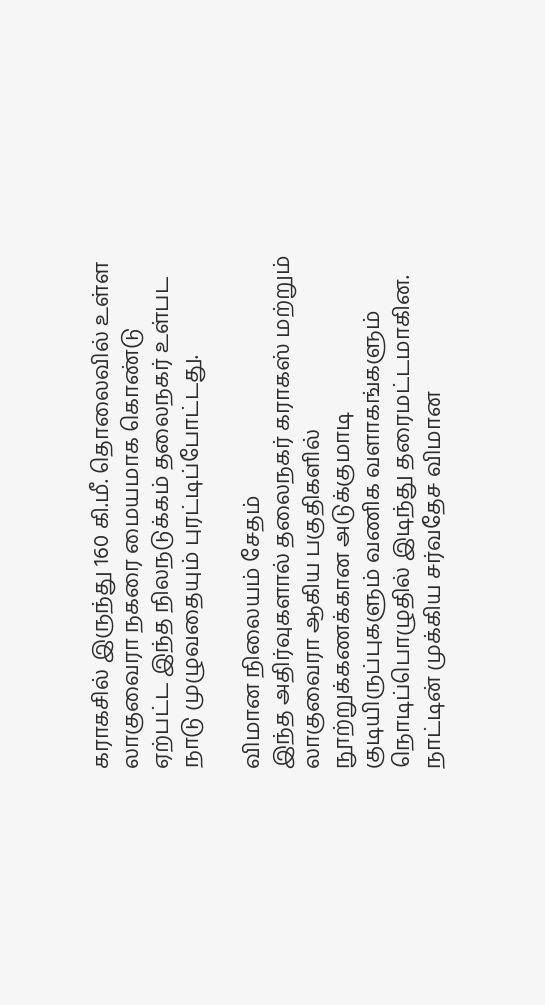கராகசில் இருந்து 160 கி.மீ. தொலைவில் உள்ள லாகுவைரா நகரை மையமாக கொண்டு ஏற்பட்ட இந்த நிலநடுக்கம் தலைநகர் உள்பட நாடு முழுவதையும் புரட்டிப்போட்டது.

விமான நிலையம் சேதம்
இந்த அதிர்வுகளால் தலைநகர் கராகஸ் மற்றும் லாகுவைரா ஆகிய பகுதிகளில் நூற்றுக்கணக்கான அடுக்குமாடி குடியிருப்புகளும் வணிக வளாகங்களும் நொடிப்பொழுதில் இடிந்து தரைமட்டமாகின. நாட்டின் முக்கிய சர்வதேச விமான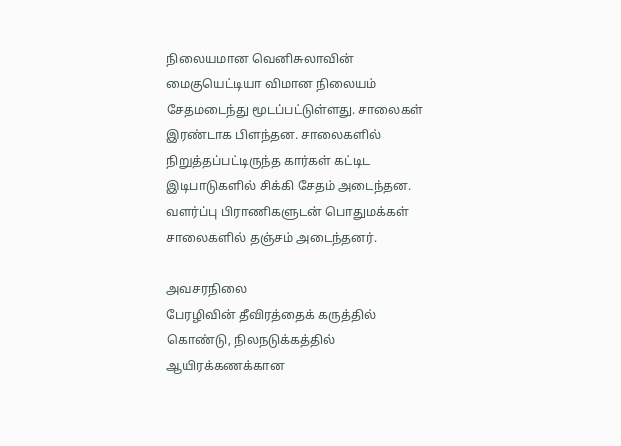நிலையமான வெனிசுலாவின் மைகுயெட்டியா விமான நிலையம் சேதமடைந்து மூடப்பட்டுள்ளது. சாலைகள் இரண்டாக பிளந்தன. சாலைகளில் நிறுத்தப்பட்டிருந்த கார்கள் கட்டிட இடிபாடுகளில் சிக்கி சேதம் அடைந்தன. வளர்ப்பு பிராணிகளுடன் பொதுமக்கள் சாலைகளில் தஞ்சம் அடைந்தனர்.

அவசரநிலை
பேரழிவின் தீவிரத்தைக் கருத்தில் கொண்டு, நிலநடுக்கத்தில் ஆயிரக்கணக்கான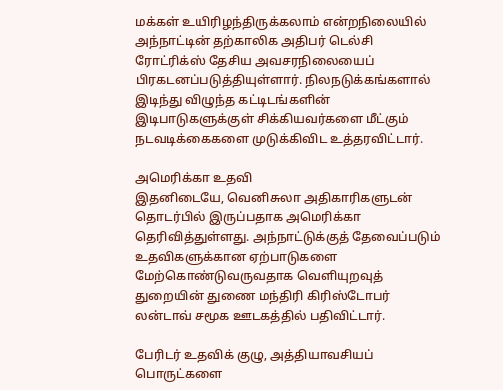மக்கள் உயிரிழந்திருக்கலாம் என்றநிலையில் அந்நாட்டின் தற்காலிக அதிபர் டெல்சி ரோட்ரிக்ஸ் தேசிய அவசரநிலையைப் பிரகடனப்படுத்தியுள்ளார். நிலநடுக்கங்களால் இடிந்து விழுந்த கட்டிடங்களின் இடிபாடுகளுக்குள் சிக்கியவர்களை மீட்கும் நடவடிக்கைகளை முடுக்கிவிட உத்தரவிட்டார்.

அமெரிக்கா உதவி
இதனிடையே, வெனிசுலா அதிகாரிகளுடன் தொடர்பில் இருப்பதாக அமெரிக்கா தெரிவித்துள்ளது. அந்நாட்டுக்குத் தேவைப்படும் உதவிகளுக்கான ஏற்பாடுகளை மேற்கொண்டுவருவதாக வெளியுறவுத் துறையின் துணை மந்திரி கிரிஸ்டோபர் லன்டாவ் சமூக ஊடகத்தில் பதிவிட்டார்.

பேரிடர் உதவிக் குழு, அத்தியாவசியப் பொருட்களை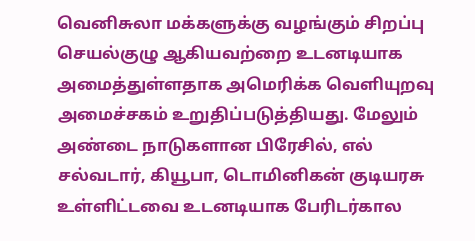வெனிசுலா மக்களுக்கு வழங்கும் சிறப்பு செயல்குழு ஆகியவற்றை உடனடியாக அமைத்துள்ளதாக அமெரிக்க வெளியுறவு அமைச்சகம் உறுதிப்படுத்தியது. மேலும் அண்டை நாடுகளான பிரேசில், எல் சல்வடார், கியூபா, டொமினிகன் குடியரசு உள்ளிட்டவை உடனடியாக பேரிடர்கால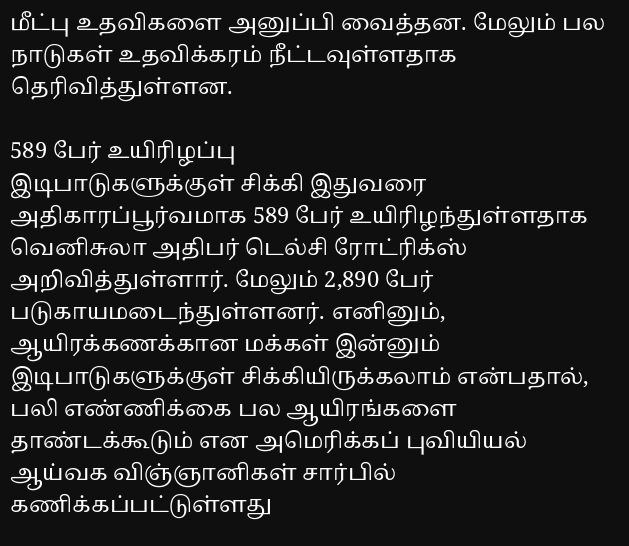மீட்பு உதவிகளை அனுப்பி வைத்தன. மேலும் பல நாடுகள் உதவிக்கரம் நீட்டவுள்ளதாக தெரிவித்துள்ளன.

589 பேர் உயிரிழப்பு
இடிபாடுகளுக்குள் சிக்கி இதுவரை அதிகாரப்பூர்வமாக 589 பேர் உயிரிழந்துள்ளதாக வெனிசுலா அதிபர் டெல்சி ரோட்ரிக்ஸ் அறிவித்துள்ளார். மேலும் 2,890 பேர் படுகாயமடைந்துள்ளனர். எனினும், ஆயிரக்கணக்கான மக்கள் இன்னும் இடிபாடுகளுக்குள் சிக்கியிருக்கலாம் என்பதால், பலி எண்ணிக்கை பல ஆயிரங்களை தாண்டக்கூடும் என அமெரிக்கப் புவியியல் ஆய்வக விஞ்ஞானிகள் சார்பில் கணிக்கப்பட்டுள்ளது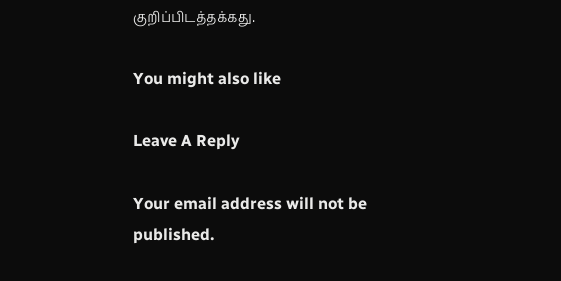குறிப்பிடத்தக்கது.

You might also like

Leave A Reply

Your email address will not be published.